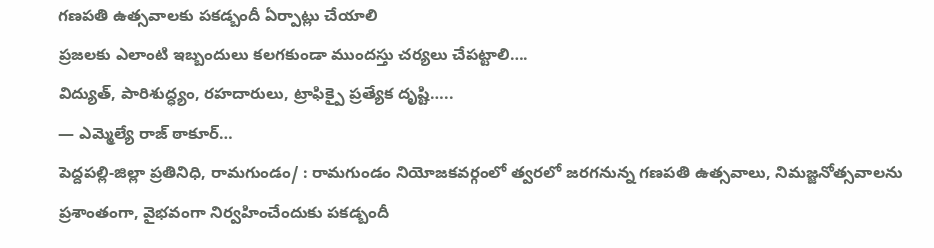గణపతి ఉత్సవాలకు పకడ్బందీ ఏర్పాట్లు చేయాలి
ప్రజలకు ఎలాంటి ఇబ్బందులు కలగకుండా ముందస్తు చర్యలు చేపట్టాలి….
విద్యుత్, పారిశుద్ధ్యం, రహదారులు, ట్రాఫిక్పై ప్రత్యేక దృష్టి…..
— ఎమ్మెల్యే రాజ్ ఠాకూర్…
పెద్దపల్లి-జిల్లా ప్రతినిధి, రామగుండం/ : రామగుండం నియోజకవర్గంలో త్వరలో జరగనున్న గణపతి ఉత్సవాలు, నిమజ్జనోత్సవాలను ప్రశాంతంగా, వైభవంగా నిర్వహించేందుకు పకడ్బందీ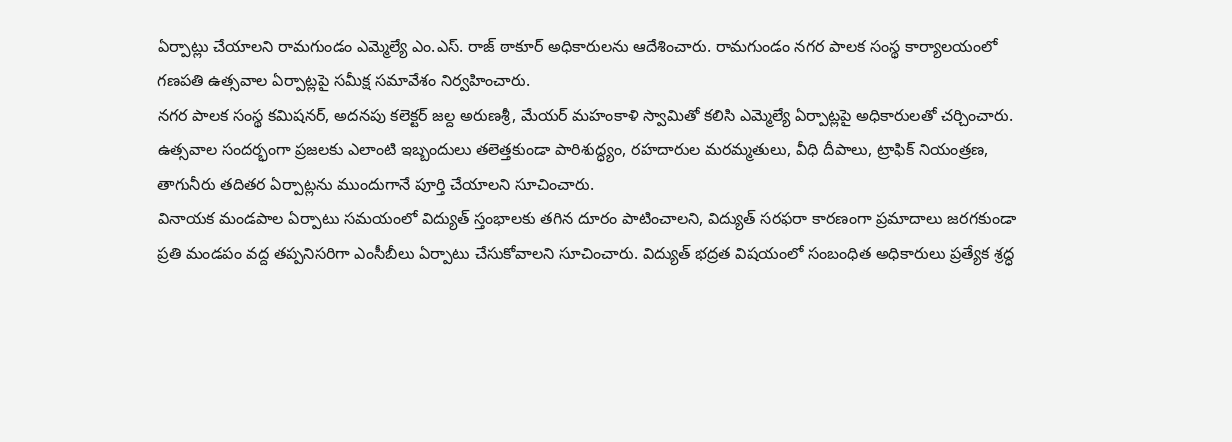ఏర్పాట్లు చేయాలని రామగుండం ఎమ్మెల్యే ఎం.ఎస్. రాజ్ ఠాకూర్ అధికారులను ఆదేశించారు. రామగుండం నగర పాలక సంస్థ కార్యాలయంలో గణపతి ఉత్సవాల ఏర్పాట్లపై సమీక్ష సమావేశం నిర్వహించారు.
నగర పాలక సంస్థ కమిషనర్, అదనపు కలెక్టర్ జల్ద అరుణశ్రీ, మేయర్ మహంకాళి స్వామితో కలిసి ఎమ్మెల్యే ఏర్పాట్లపై అధికారులతో చర్చించారు. ఉత్సవాల సందర్భంగా ప్రజలకు ఎలాంటి ఇబ్బందులు తలెత్తకుండా పారిశుద్ధ్యం, రహదారుల మరమ్మతులు, వీధి దీపాలు, ట్రాఫిక్ నియంత్రణ, తాగునీరు తదితర ఏర్పాట్లను ముందుగానే పూర్తి చేయాలని సూచించారు.
వినాయక మండపాల ఏర్పాటు సమయంలో విద్యుత్ స్తంభాలకు తగిన దూరం పాటించాలని, విద్యుత్ సరఫరా కారణంగా ప్రమాదాలు జరగకుండా ప్రతి మండపం వద్ద తప్పనిసరిగా ఎంసీబీలు ఏర్పాటు చేసుకోవాలని సూచించారు. విద్యుత్ భద్రత విషయంలో సంబంధిత అధికారులు ప్రత్యేక శ్రద్ధ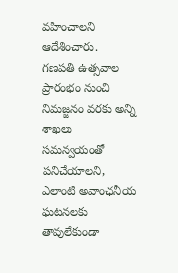వహించాలని ఆదేశించారు.
గణపతి ఉత్సవాల ప్రారంభం నుంచి నిమజ్జనం వరకు అన్ని శాఖలు సమన్వయంతో పనిచేయాలని, ఎలాంటి అవాంఛనీయ ఘటనలకు తావులేకుండా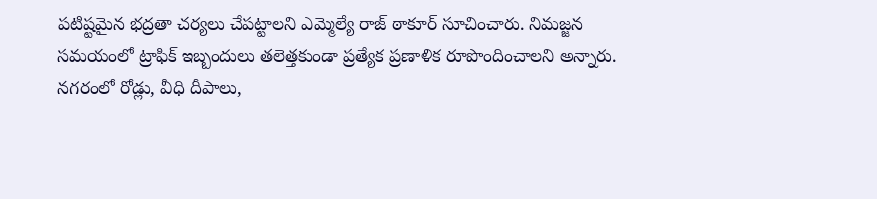పటిష్టమైన భద్రతా చర్యలు చేపట్టాలని ఎమ్మెల్యే రాజ్ ఠాకూర్ సూచించారు. నిమజ్జన సమయంలో ట్రాఫిక్ ఇబ్బందులు తలెత్తకుండా ప్రత్యేక ప్రణాళిక రూపొందించాలని అన్నారు.
నగరంలో రోడ్లు, వీధి దీపాలు,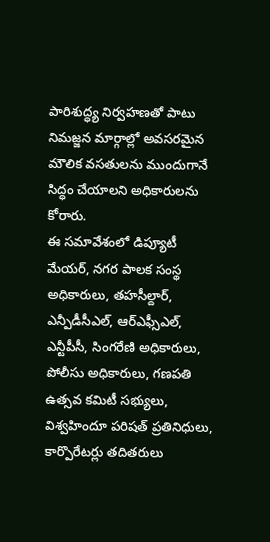పారిశుద్ధ్య నిర్వహణతో పాటు నిమజ్జన మార్గాల్లో అవసరమైన మౌలిక వసతులను ముందుగానే సిద్ధం చేయాలని అధికారులను కోరారు.
ఈ సమావేశంలో డిప్యూటీ మేయర్, నగర పాలక సంస్థ అధికారులు, తహసీల్దార్, ఎన్పీడీసీఎల్, ఆర్ఎఫ్సీఎల్, ఎన్టీపీసీ, సింగరేణి అధికారులు, పోలీసు అధికారులు, గణపతి ఉత్సవ కమిటీ సభ్యులు, విశ్వహిందూ పరిషత్ ప్రతినిధులు, కార్పొరేటర్లు తదితరులు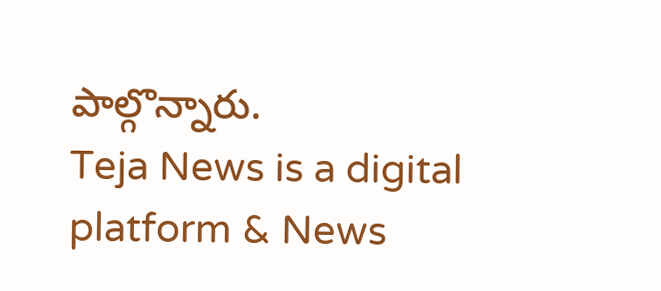పాల్గొన్నారు.
Teja News is a digital platform & News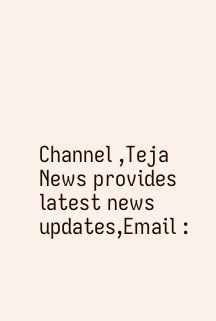Channel ,Teja News provides latest news updates,Email :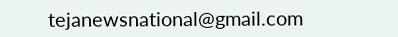tejanewsnational@gmail.com